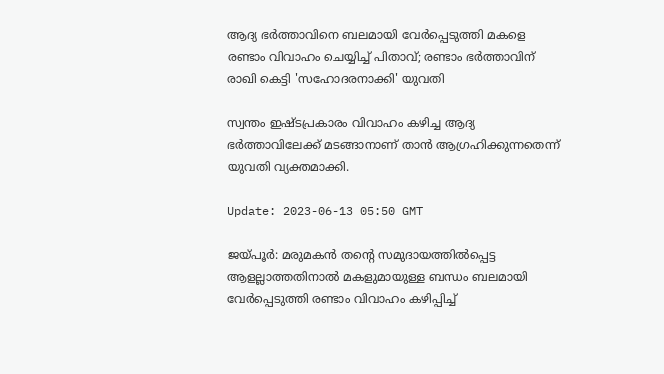ആദ്യ ഭർത്താവിനെ ബലമായി വേർപ്പെടുത്തി മകളെ രണ്ടാം വിവാഹം ചെയ്യിച്ച് പിതാവ്; രണ്ടാം ഭർത്താവിന് രാഖി കെട്ടി 'സഹോദരനാക്കി' യുവതി

സ്വന്തം ഇഷ്ടപ്രകാരം വിവാഹം കഴിച്ച ആദ്യ ഭർത്താവിലേക്ക് മടങ്ങാനാണ് താൻ ആഗ്രഹിക്കുന്നതെന്ന് യുവതി വ്യക്തമാക്കി.

Update: 2023-06-13 05:50 GMT

ജയ്പൂർ: മരുമകൻ തന്റെ സമുദായത്തിൽപ്പെട്ട ആളല്ലാത്തതിനാൽ മകളുമായുള്ള ബന്ധം ബലമായി വേർപ്പെടുത്തി രണ്ടാം വിവാഹം കഴിപ്പിച്ച്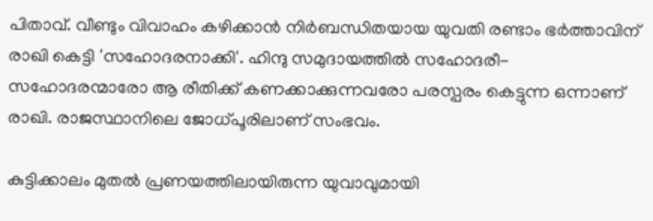പിതാവ്. വീണ്ടും വിവാഹം കഴിക്കാൻ നിർബന്ധിതയായ യുവതി രണ്ടാം ഭർത്താവിന് രാഖി കെട്ടി 'സഹോദരനാക്കി'. ഹിന്ദു സമുദായത്തിൽ സഹോദരീ- സഹോദരന്മാരോ ആ രീതിക്ക് കണക്കാക്കുന്നവരോ പരസ്പരം കെട്ടുന്ന ഒന്നാണ് രാഖി. രാജസ്ഥാനിലെ ജോധ്പൂരിലാണ് സംഭവം.

കുട്ടിക്കാലം മുതൽ പ്രണയത്തിലായിരുന്ന യുവാവുമായി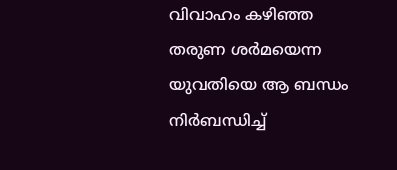വിവാഹം കഴിഞ്ഞ തരുണ ശർമയെന്ന യുവതിയെ ആ ബന്ധം നിർബന്ധിച്ച്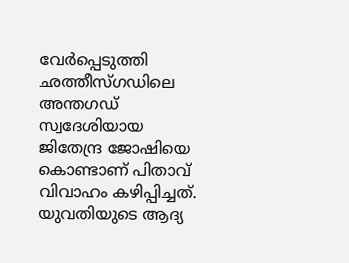വേർപ്പെടുത്തി ഛത്തീസ്ഗഡിലെ അന്തഗഡ് സ്വദേശിയായ ജിതേന്ദ്ര ജോഷിയെ കൊണ്ടാണ് പിതാവ് വിവാഹം കഴിപ്പിച്ചത്. യുവതിയുടെ ആദ്യ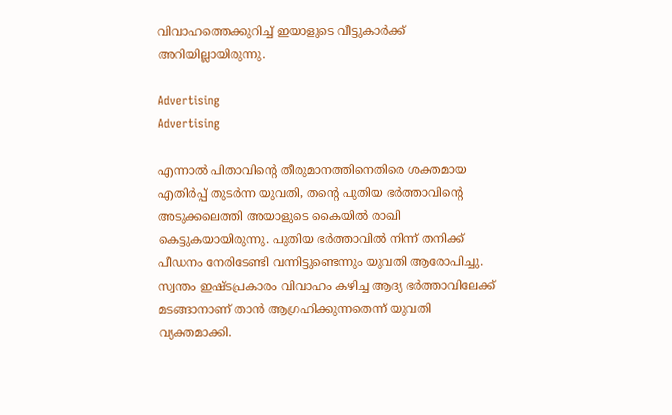വിവാഹത്തെക്കുറിച്ച് ഇയാളുടെ വീട്ടുകാർക്ക് അറിയില്ലായിരുന്നു.

Advertising
Advertising

എന്നാൽ പിതാവിന്റെ തീരുമാനത്തിനെതിരെ ശക്തമായ എതിർപ്പ് തുടർന്ന യുവതി, തന്റെ പുതിയ ഭർത്താവിന്റെ അടുക്കലെത്തി അയാളുടെ കൈയിൽ രാഖി കെട്ടുകയായിരുന്നു. പുതിയ ഭർത്താവിൽ നിന്ന് തനിക്ക് പീഡനം നേരിടേണ്ടി വന്നിട്ടുണ്ടെന്നും യുവതി ആരോപിച്ചു. സ്വന്തം ഇഷ്ടപ്രകാരം വിവാഹം കഴിച്ച ആദ്യ ഭർത്താവിലേക്ക് മടങ്ങാനാണ് താൻ ആഗ്രഹിക്കുന്നതെന്ന് യുവതി വ്യക്തമാക്കി.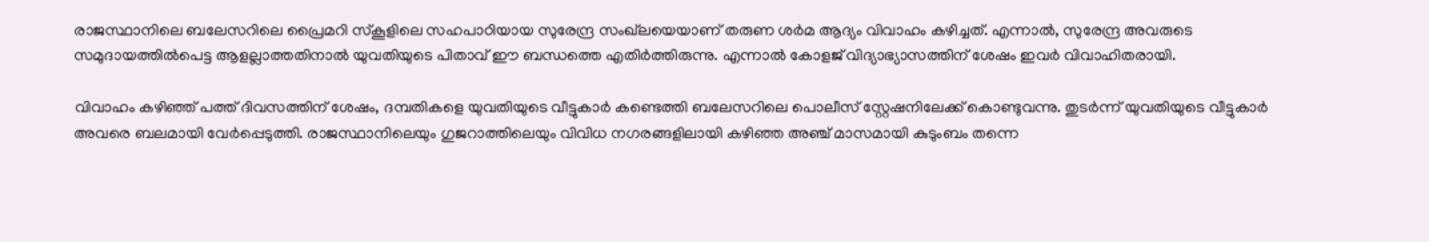രാജസ്ഥാനിലെ ബലേസറിലെ പ്രൈമറി സ്‌കൂളിലെ സഹപാഠിയായ സുരേന്ദ്ര സംഖ്‌ലയെയാണ് തരുണ ശർമ ആദ്യം വിവാഹം കഴിച്ചത്. എന്നാൽ, സുരേന്ദ്ര അവരുടെ സമുദായത്തിൽപെട്ട ആളല്ലാത്തതിനാൽ യുവതിയുടെ പിതാവ് ഈ ബന്ധത്തെ എതിർത്തിരുന്നു. എന്നാൽ കോളജ് വിദ്യാഭ്യാസത്തിന് ശേഷം ഇവർ വിവാഹിതരായി.

വിവാഹം കഴിഞ്ഞ് പത്ത് ദിവസത്തിന് ശേഷം, ദമ്പതികളെ യുവതിയുടെ വീട്ടുകാർ കണ്ടെത്തി ബലേസറിലെ പൊലീസ് സ്റ്റേഷനിലേക്ക് കൊണ്ടുവന്നു. തുടർന്ന് യുവതിയുടെ വീട്ടുകാർ അവരെ ബലമായി വേർപ്പെടുത്തി. രാജസ്ഥാനിലെയും ഗുജറാത്തിലെയും വിവിധ നഗരങ്ങളിലായി കഴിഞ്ഞ അഞ്ച് മാസമായി കുടുംബം തന്നെ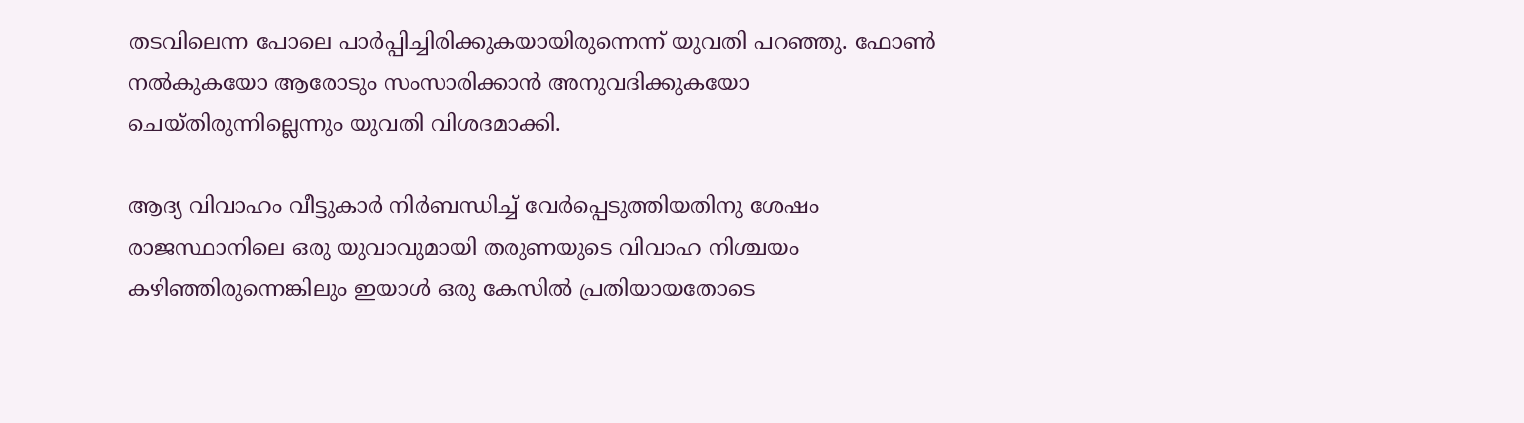തടവിലെന്ന പോലെ പാർപ്പിച്ചിരിക്കുകയായിരുന്നെന്ന് യുവതി പറഞ്ഞു. ഫോൺ നൽകുകയോ ആരോടും സംസാരിക്കാൻ അനുവദിക്കുകയോ ചെയ്തിരുന്നില്ലെന്നും യുവതി വിശദമാക്കി.

ആദ്യ വിവാഹം വീട്ടുകാർ നിർബന്ധിച്ച് വേർപ്പെടുത്തിയതിനു ശേഷം രാജസ്ഥാനിലെ ഒരു യുവാവുമായി തരുണയുടെ വിവാഹ നിശ്ചയം കഴിഞ്ഞിരുന്നെങ്കിലും ഇയാൾ ഒരു കേസിൽ പ്രതിയായതോടെ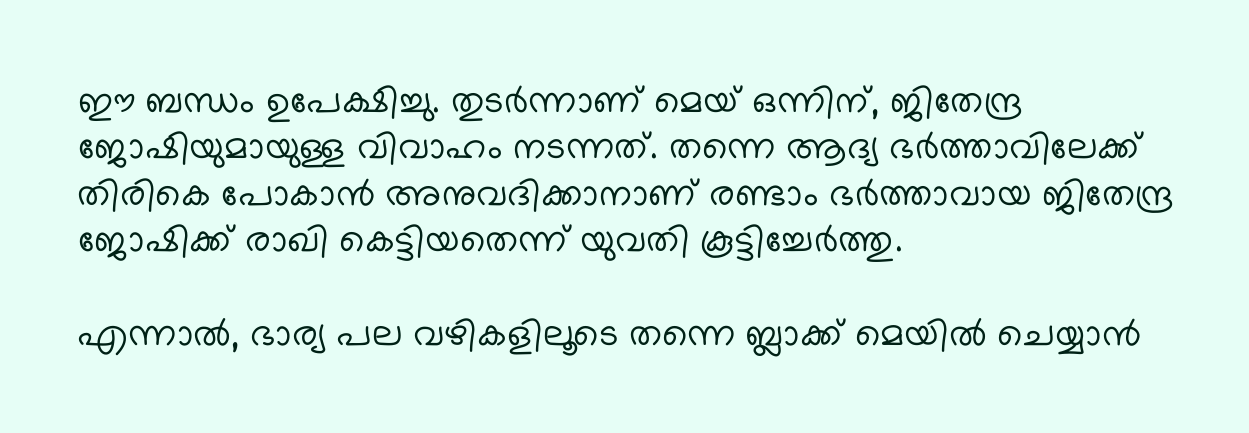ഈ ബന്ധം ഉപേക്ഷിച്ചു. തുടർന്നാണ് മെയ് ഒന്നിന്, ജിതേന്ദ്ര ജോഷിയുമായുള്ള വിവാഹം നടന്നത്. തന്നെ ആദ്യ ഭർത്താവിലേക്ക് തിരികെ പോകാൻ അനുവദിക്കാനാണ് രണ്ടാം ഭർത്താവായ ജിതേന്ദ്ര ജോഷിക്ക് രാഖി കെട്ടിയതെന്ന് യുവതി കൂട്ടിച്ചേർത്തു.

എന്നാൽ, ഭാര്യ പല വഴികളിലൂടെ തന്നെ ബ്ലാക്ക് മെയിൽ ചെയ്യാൻ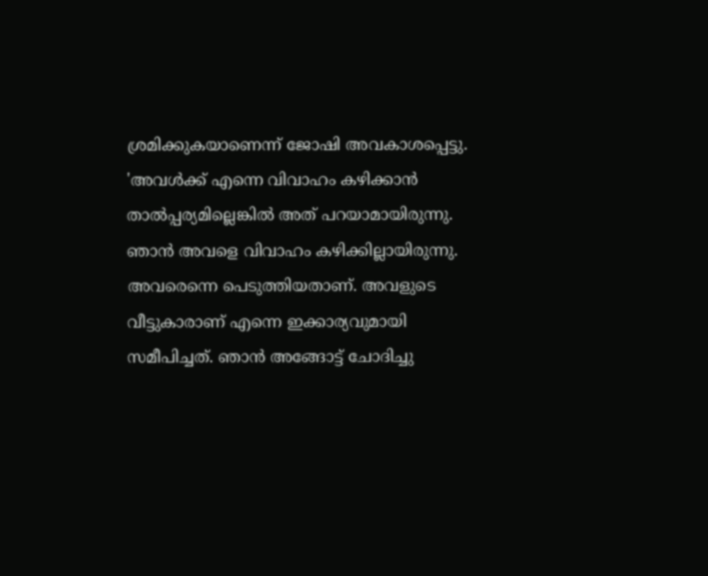ശ്രമിക്കുകയാണെന്ന് ജോഷി അവകാശപ്പെട്ടു. 'അവൾക്ക് എന്നെ വിവാഹം കഴിക്കാൻ താൽപ്പര്യമില്ലെങ്കിൽ അത് പറയാമായിരുന്നു. ഞാൻ അവളെ വിവാഹം കഴിക്കില്ലായിരുന്നു. അവരെന്നെ പെടുത്തിയതാണ്. അവളുടെ വീട്ടുകാരാണ് എന്നെ ഇക്കാര്യവുമായി സമീപിച്ചത്. ഞാൻ അങ്ങോട്ട് ചോദിച്ചു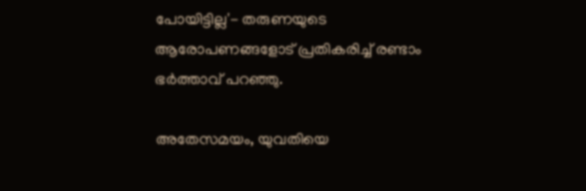പോയിട്ടില്ല'- തരുണയുടെ ആരോപണങ്ങളോട് പ്രതികരിച്ച് രണ്ടാം ഭർത്താവ് പറഞ്ഞു.

അതേസമയം, യുവതിയെ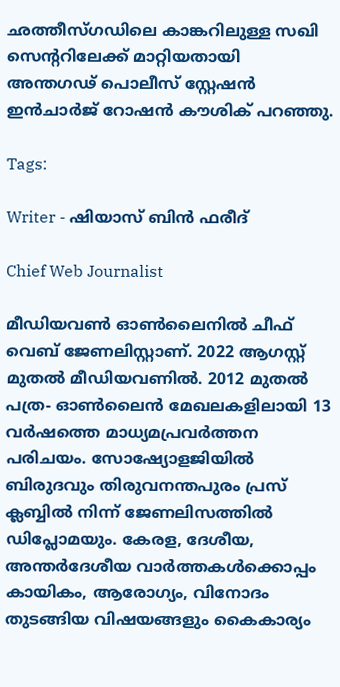ഛത്തീസ്ഗഡിലെ കാങ്കറിലുള്ള സഖി സെന്ററിലേക്ക് മാറ്റിയതായി അന്തഗഢ് പൊലീസ് സ്റ്റേഷൻ ഇൻചാർജ് റോഷൻ കൗശിക് പറഞ്ഞു.

Tags:

Writer - ഷിയാസ് ബിന്‍ ഫരീദ്

Chief Web Journalist

മീഡിയവണ്‍ ഓണ്‍ലൈനില്‍ ചീഫ് വെബ് ജേണലിസ്റ്റാണ്. 2022 ആഗസ്റ്റ് മുതല്‍ മീഡിയവണില്‍. 2012 മുതല്‍ പത്ര- ഓണ്‍ലൈന്‍ മേഖലകളിലായി 13 വര്‍ഷത്തെ മാധ്യമപ്രവര്‍ത്തന പരിചയം. സോഷ്യോളജിയില്‍ ബിരുദവും തിരുവനന്തപുരം പ്രസ് ക്ലബ്ബില്‍ നിന്ന് ജേണലിസത്തില്‍ ഡിപ്ലോമയും. കേരള, ദേശീയ, അന്തര്‍ദേശീയ വാര്‍ത്തകള്‍ക്കൊപ്പം കായികം, ആരോഗ്യം, വിനോദം തുടങ്ങിയ വിഷയങ്ങളും കൈകാര്യം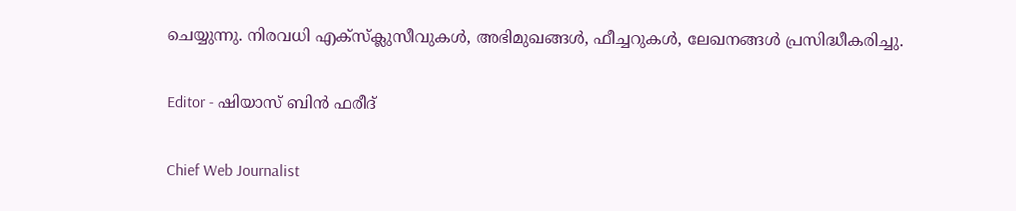ചെയ്യുന്നു. നിരവധി എക്സ്ക്ലുസീവുകള്‍, അഭിമുഖങ്ങള്‍, ഫീച്ചറുകള്‍, ലേഖനങ്ങള്‍ പ്രസിദ്ധീകരിച്ചു.

Editor - ഷിയാസ് ബിന്‍ ഫരീദ്

Chief Web Journalist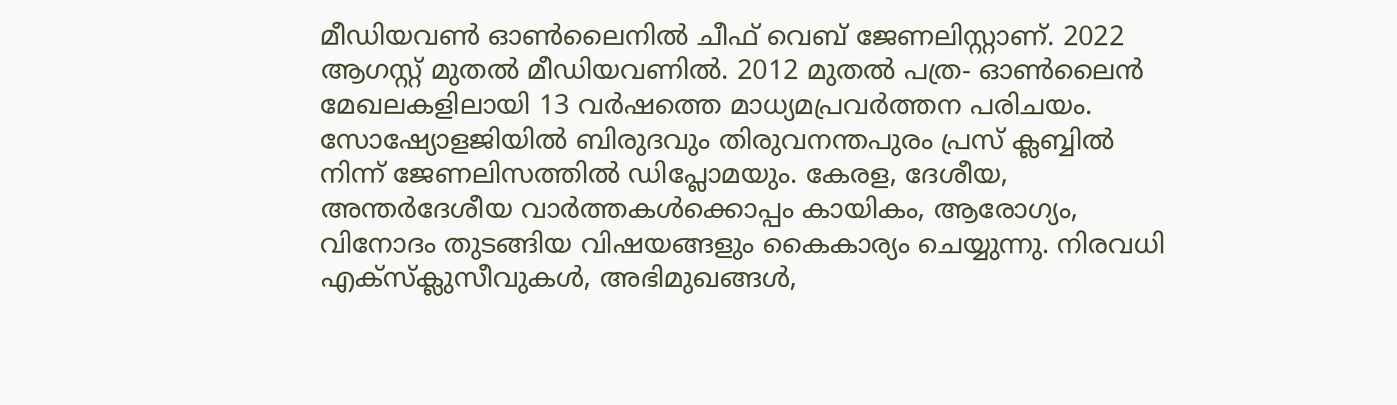മീഡിയവണ്‍ ഓണ്‍ലൈനില്‍ ചീഫ് വെബ് ജേണലിസ്റ്റാണ്. 2022 ആഗസ്റ്റ് മുതല്‍ മീഡിയവണില്‍. 2012 മുതല്‍ പത്ര- ഓണ്‍ലൈന്‍ മേഖലകളിലായി 13 വര്‍ഷത്തെ മാധ്യമപ്രവര്‍ത്തന പരിചയം. സോഷ്യോളജിയില്‍ ബിരുദവും തിരുവനന്തപുരം പ്രസ് ക്ലബ്ബില്‍ നിന്ന് ജേണലിസത്തില്‍ ഡിപ്ലോമയും. കേരള, ദേശീയ, അന്തര്‍ദേശീയ വാര്‍ത്തകള്‍ക്കൊപ്പം കായികം, ആരോഗ്യം, വിനോദം തുടങ്ങിയ വിഷയങ്ങളും കൈകാര്യം ചെയ്യുന്നു. നിരവധി എക്സ്ക്ലുസീവുകള്‍, അഭിമുഖങ്ങള്‍,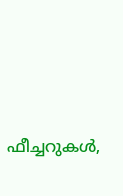ഫീച്ചറുകള്‍,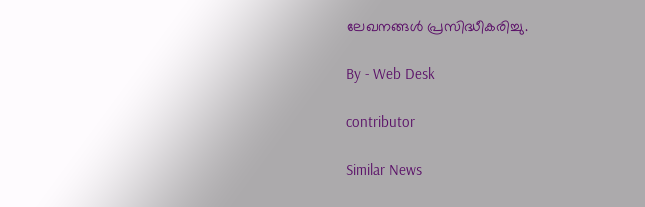ലേഖനങ്ങള്‍ പ്രസിദ്ധീകരിച്ചു.

By - Web Desk

contributor

Similar News